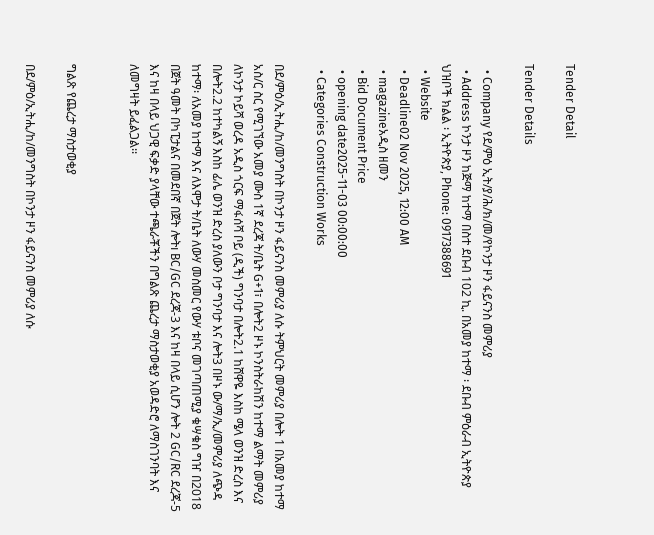Tender Detail

Tender Details

  • Company የደ/ምዕ ኢት/ያ/ሕ/ክ/መ/የኮንታ ዞን ፋይናንስ መምሪያ
  • Address ኮንታ ዞን ከጅማ ከተማ በስተ ደቡብ 102 ኪ. በአመያ ከተማ ፡ ደቡብ ምዕራብ ኢትዮጵያ ህዝቦች ክልል ፡ ኢትዮጵያ, Phone: 0917388691
  • Website
  • Deadline02 Nov 2025, 12:00 AM
  • magazineአዲስ ዘመን
  • Bid Document Price
  • opening date2025-11-03 00:00:00
  • Categories Construction Works

በደ/ምዕ/ኢትሒ/ከ/መንግስት በኮንታ ዞን ፋይናንስ መምሪያ ለሱ ትምህርት መምሪያ በሎት 1 በአመያ ከተማ አስ/ር ስር የሚገኘው አመያ ሙስ 1ኛ ደረጃ ት/ቤት G+1፣ በሎት2 ዞኑ ኮንስትራከሽን ከተማ ልማት መምሪያ ለኮንታ ኮይሻ ወረዳ አዲስ ጎርፍ ማፋሰሻ ቦይ (ዲች) ግንባታ በሎት2.1 ከሸዋዬ እስከ ሜላ ወንዝ ድረስ እና በሎት2.2 ከተካልኝ እስከ ፊሌ ወንዝ ድረስ ያለውን ቦታ ግንባታ እና ሎት3 በዞኑ ው/ማ/ኢ/መምሪያ ለጭዳ ከተማ፡ ለአመያ ከተማ እና ለእሞታ ት/ቤት ለውሃ መስመር የውሃ ቱቦና መገጣጠሚያ ቁሣቁስ ግዠ በ2018 በጀት ዓመት በካፒታልና በመደበኛ በጀት ሎትı BC/GC ደረጃ-3 እና ከዛ በላይ ሲሆን ሎት 2 GC/RC ደረጃ-5 እና ከዛ በላይ ህጋዊ ፍቃድ ያላቸው ተጫራቾችን በግልጽ ጨረታ ማስታወቂያ አወዳድሮ ለማስገንባት እና ለመግዛት ይፈልጋል፡፡


ግልጽ የጨረታ ማስታወቂያ

በደ/ምዕ/ኢትሒ/ከ/መንግስት በኮንታ ዞን ፋይናንስ መምሪያ ለሱ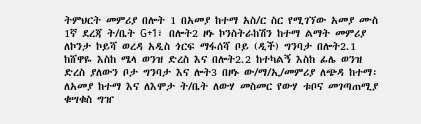ትምህርት መምሪያ በሎት 1 በአመያ ከተማ አስ/ር ስር የሚገኘው አመያ ሙስ 1ኛ ደረጃ ት/ቤት G+1፣ በሎት2 ዞኑ ኮንስትራከሽን ከተማ ልማት መምሪያ ለኮንታ ኮይሻ ወረዳ አዲስ ጎርፍ ማፋሰሻ ቦይ (ዲች) ግንባታ በሎት2.1 ከሸዋዬ እስከ ሜላ ወንዝ ድረስ እና በሎት2.2 ከተካልኝ እስከ ፊሌ ወንዝ ድረስ ያለውን ቦታ ግንባታ እና ሎት3 በዞኑ ው/ማ/ኢ/መምሪያ ለጭዳ ከተማ፡ ለአመያ ከተማ እና ለእሞታ ት/ቤት ለውሃ መስመር የውሃ ቱቦና መገጣጠሚያ ቁሣቁስ ግዠ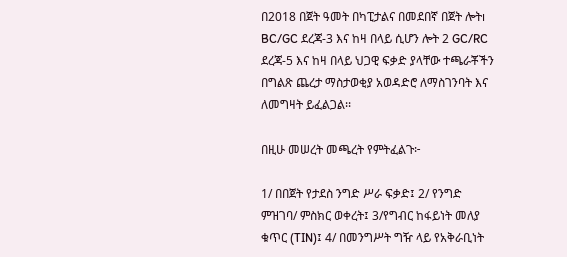በ2018 በጀት ዓመት በካፒታልና በመደበኛ በጀት ሎትı BC/GC ደረጃ-3 እና ከዛ በላይ ሲሆን ሎት 2 GC/RC ደረጃ-5 እና ከዛ በላይ ህጋዊ ፍቃድ ያላቸው ተጫራቾችን በግልጽ ጨረታ ማስታወቂያ አወዳድሮ ለማስገንባት እና ለመግዛት ይፈልጋል፡፡

በዚሁ መሠረት መጫረት የምትፈልጉ፦

1/ በበጀት የታደስ ንግድ ሥራ ፍቃድ፤ 2/ የንግድ ምዝገባ/ ምስክር ወቀረት፤ 3/የግብር ከፋይነት መለያ ቁጥር (TIN)፤ 4/ በመንግሥት ግዥ ላይ የአቅራቢነት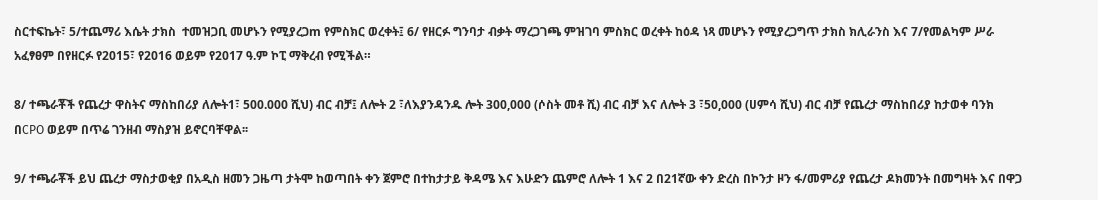ስርተፍኬት፣ 5/ተጨማሪ እሴት ታክስ  ተመዝጋቢ መሆኑን የሚያረጋm የምስክር ወረቀት፤ 6/ የዘርፉ ግንባታ ብቃት ማረጋገጫ ምዝገባ ምስክር ወረቀት ከዕዳ ነጻ መሆኑን የሚያረጋግጥ ታክስ ክሊራንስ እና 7/የመልካም ሥራ አፈፃፀም በየዘርፉ የ2015፣ የ2016 ወይም የ2017 ዓ.ም ኮፒ ማቅረብ የሚችል።

8/ ተጫራቾች የጨረታ ዋስትና ማስከበሪያ ለሎት1፣ 500.000 ሺህ) ብር ብቻ፤ ለሎት 2 ፣ለእያንዳንዱ ሎት 300,000 (ሶስት መቶ ሺ) ብር ብቻ እና ለሎት 3 ፣50,000 (ሀምሳ ሺህ) ብር ብቻ የጨረታ ማስከበሪያ ከታወቀ ባንክ በCPO ወይም በጥሬ ገንዘብ ማስያዝ ይኖርባቸዋል፡፡

9/ ተጫራቾች ይህ ጨረታ ማስታወቂያ በአዲስ ዘመን ጋዜጣ ታትሞ ከወጣበት ቀን ጀምሮ በተከታታይ ቅዳሜ እና እሁድን ጨምሮ ለሎት 1 እና 2 በ21ኛው ቀን ድረስ በኮንታ ዞን ፋ/መምሪያ የጨረታ ዶክመንት በመግዛት እና በዋጋ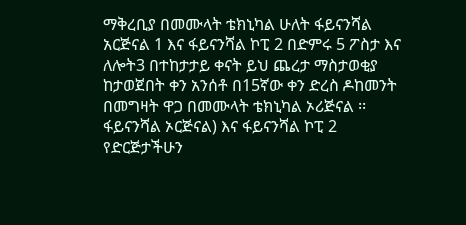ማቅረቢያ በመሙላት ቴክኒካል ሁለት ፋይናንሻል አርጅናል 1 እና ፋይናንሻል ኮፒ 2 በድምሩ 5 ፖስታ እና ለሎት3 በተከታታይ ቀናት ይህ ጨረታ ማስታወቂያ ከታወጀበት ቀን አንሰቶ በ15ኛው ቀን ድረስ ዶከመንት በመግዛት ዋጋ በመሙላት ቴክኒካል ኦሪጅናል ፡፡ ፋይናንሻል ኦርጅናል) እና ፋይናንሻል ኮፒ 2 የድርጅታችሁን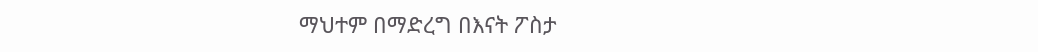ማህተም በማድረግ በእናት ፖስታ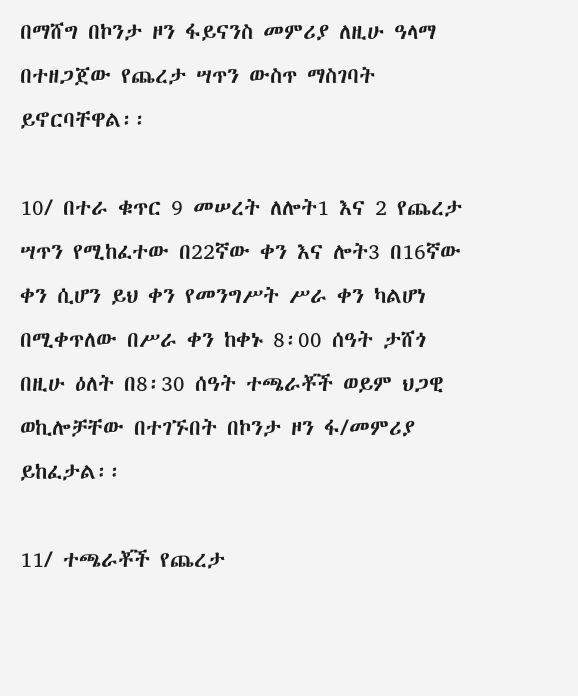በማሸግ በኮንታ ዞን ፋይናንስ መምሪያ ለዚሁ ዓላማ በተዘጋጀው የጨረታ ሣጥን ውስጥ ማስገባት ይኖርባቸዋል፡፡

10/ በተራ ቁጥር 9 መሠረት ለሎት1 እና 2 የጨረታ ሣጥን የሚከፈተው በ22ኛው ቀን እና ሎት3 በ16ኛው ቀን ሲሆን ይህ ቀን የመንግሥት ሥራ ቀን ካልሆነ በሚቀጥለው በሥራ ቀን ከቀኑ 8፡00 ሰዓት ታሸጎ በዚሁ ዕለት በ8፡30 ሰዓት ተጫራቾች ወይም ህጋዊ ወኪሎቻቸው በተገኙበት በኮንታ ዞን ፋ/መምሪያ ይከፈታል፡፡

11/ ተጫራቾች የጨረታ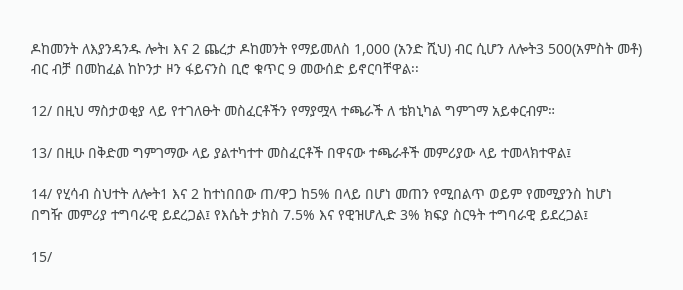ዶከመንት ለእያንዳንዱ ሎትı እና 2 ጨረታ ዶከመንት የማይመለስ 1,000 (አንድ ሺህ) ብር ሲሆን ለሎት3 500(አምስት መቶ) ብር ብቻ በመከፈል ከኮንታ ዞን ፋይናንስ ቢሮ ቁጥር 9 መውሰድ ይኖርባቸዋል፡፡

12/ በዚህ ማስታወቂያ ላይ የተገለፁት መስፈርቶችን የማያሟላ ተጫራች ለ ቴክኒካል ግምገማ አይቀርብም።

13/ በዚሁ በቅድመ ግምገማው ላይ ያልተካተተ መስፈርቶች በዋናው ተጫራቶች መምሪያው ላይ ተመላክተዋል፤

14/ የሂሳብ ስህተት ለሎት1 እና 2 ከተነበበው ጠ/ዋጋ ከ5% በላይ በሆነ መጠን የሚበልጥ ወይም የመሚያንስ ከሆነ በግዥ መምሪያ ተግባራዊ ይደረጋል፤ የእሴት ታክስ 7.5% እና የዊዝሆሊድ 3% ክፍያ ስርዓት ተግባራዊ ይደረጋል፤

15/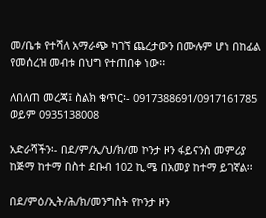መ/ቤቱ የተሻለ አማራጭ ካገኘ ጨረታውን በሙሉም ሆነ በከፊል የመሰረዝ መብቱ በህግ የተጠበቀ ነው፡፡

ለበለጠ መረጃ፤ ስልክ ቁጥር፡- 0917388691/0917161785 ወይም 0935138008

አድራሻችን፡- በደ/ም/ኢ/ህ/ክ/መ ኮንታ ዞን ፋይናንስ መምሪያ ከጅማ ከተማ በስተ ደቡብ 102 ኪ.ሜ በአመያ ከተማ ይገኛል፡፡

በደ/ምዕ/ኢት/ሕ/ክ/መንግስት የኮንታ ዞን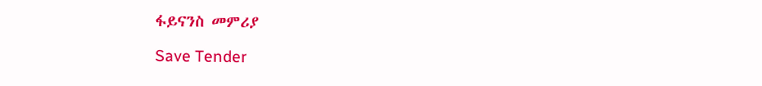ፋይናንስ መምሪያ

Save Tender